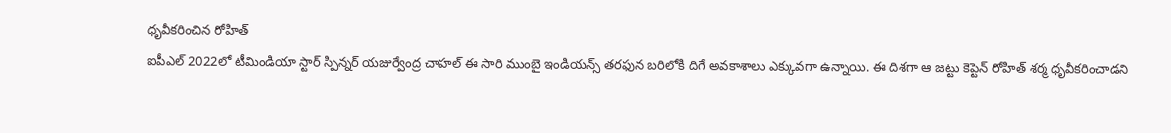ధృవీకరించిన రోహిత్
ఐపీఎల్ 2022లో టీమిండియా స్టార్ స్పిన్నర్ యజుర్వేంద్ర చాహల్ ఈ సారి ముంబై ఇండియన్స్ తరఫున బరిలోకి దిగే అవకాశాలు ఎక్కువగా ఉన్నాయి. ఈ దిశగా ఆ జట్టు కెప్టెన్ రోహిత్ శర్మ ధృవీకరించాడని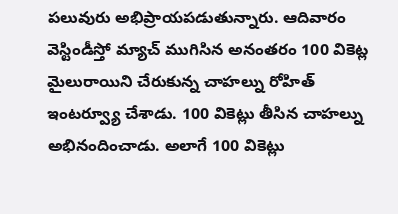పలువురు అభిప్రాయపడుతున్నారు. ఆదివారం వెస్టిండీస్తో మ్యాచ్ ముగిసిన అనంతరం 100 వికెట్ల మైలురాయిని చేరుకున్న చాహల్ను రోహిత్ ఇంటర్వ్యూ చేశాడు. 100 వికెట్లు తీసిన చాహల్ను అభినందించాడు. అలాగే 100 వికెట్లు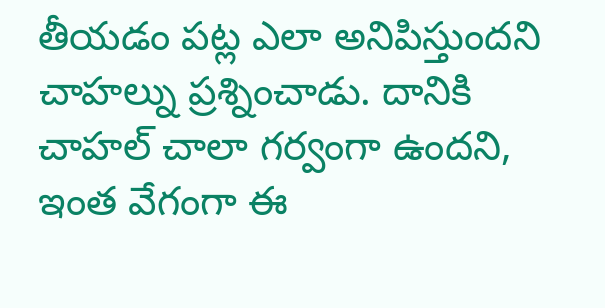తీయడం పట్ల ఎలా అనిపిస్తుందని చాహల్ను ప్రశ్నించాడు. దానికి చాహల్ చాలా గర్వంగా ఉందని, ఇంత వేగంగా ఈ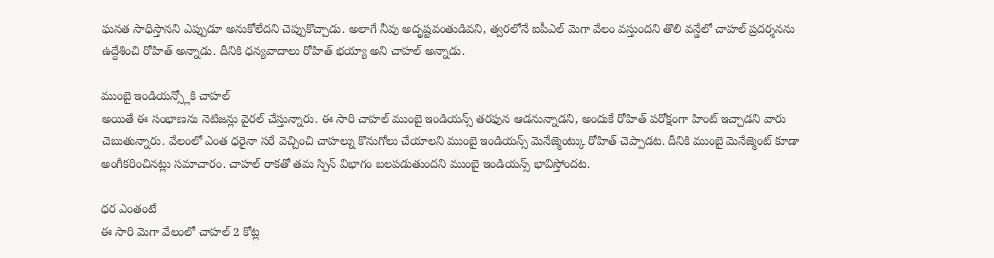ఘనత సాధిస్తానని ఎప్పుడూ అనుకోలేదని చెప్పుకొచ్చాడు. అలాగే నీవు అదృష్టవంతుడివని, త్వరలోనే ఐపీఎల్ మెగా వేలం వస్తుందని తొలి వన్డేలో చాహల్ ప్రదర్శనను ఉద్దేశించి రోహిత్ అన్నాడు. దీనికి ధన్యవాదాలు రోహిత్ భయ్యా అని చాహల్ అన్నాడు.

ముంబై ఇండియన్స్లోకి చాహల్
అయితే ఈ సంభాణను నెటిజన్లు వైరల్ చేస్తున్నారు. ఈ సారి చాహల్ ముంబై ఇండియన్స్ తరఫున ఆడనున్నాడని, అందుకే రోహిత్ పరోక్షంగా హింట్ ఇచ్చాడని వారు చెబుతున్నారు. వేలంలో ఎంత ధరైనా సరే వెచ్చించి చాహల్ను కొనుగోలు చేయాలని ముంబై ఇండియన్స్ మెనేజ్మెంట్కు రోహిత్ చెప్పాడట. దీనికి ముంబై మెనేజ్మెంట్ కూడా అంగీకరించినట్లు సమాచారం. చాహల్ రాకతో తమ స్పిన్ విభాగం బలపడుతుందని ముంబై ఇండియన్స్ భావిస్తోందట.

ధర ఎంతంటే
ఈ సారి మెగా వేలంలో చాహల్ 2 కోట్ల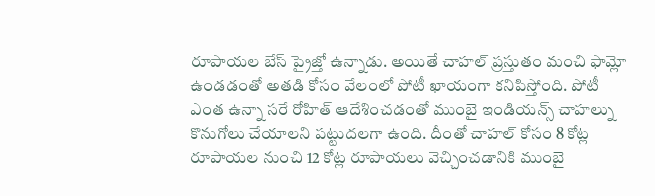రూపాయల బేస్ ప్రైజ్తో ఉన్నాడు. అయితే చాహల్ ప్రస్తుతం మంచి ఫామ్లో ఉండడంతో అతడి కోసం వేలంలో పోటీ ఖాయంగా కనిపిస్తోంది. పోటీ ఎంత ఉన్నా సరే రోహిత్ ఆదేశించడంతో ముంబై ఇండియన్స్ చాహల్ను కొనుగోలు చేయాలని పట్టుదలగా ఉంది. దీంతో చాహల్ కోసం 8 కోట్ల రూపాయల నుంచి 12 కోట్ల రూపాయలు వెచ్చించడానికి ముంబై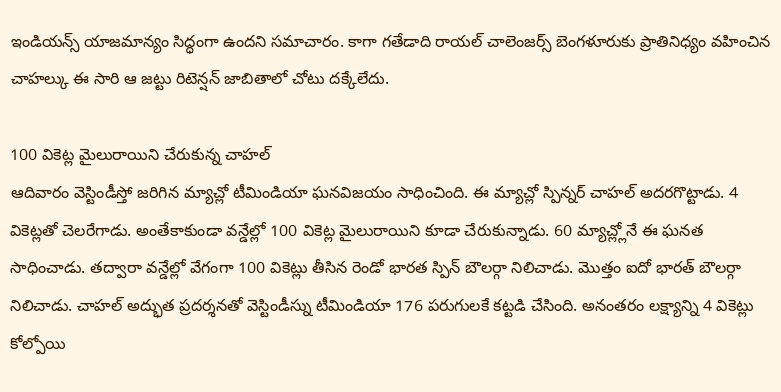ఇండియన్స్ యాజమాన్యం సిద్ధంగా ఉందని సమాచారం. కాగా గతేడాది రాయల్ చాలెంజర్స్ బెంగళూరుకు ప్రాతినిధ్యం వహించిన చాహల్కు ఈ సారి ఆ జట్టు రిటెన్షన్ జాబితాలో చోటు దక్కేలేదు.

100 వికెట్ల మైలురాయిని చేరుకున్న చాహల్
ఆదివారం వెస్టిండీస్తో జరిగిన మ్యాచ్లో టీమిండియా ఘనవిజయం సాధించింది. ఈ మ్యాచ్లో స్పిన్నర్ చాహల్ అదరగొట్టాడు. 4 వికెట్లతో చెలరేగాడు. అంతేకాకుండా వన్డేల్లో 100 వికెట్ల మైలురాయిని కూడా చేరుకున్నాడు. 60 మ్యాచ్ల్లోనే ఈ ఘనత సాధించాడు. తద్వారా వన్డేల్లో వేగంగా 100 వికెట్లు తీసిన రెండో భారత స్పిన్ బౌలర్గా నిలిచాడు. మొత్తం ఐదో భారత్ బౌలర్గా నిలిచాడు. చాహల్ అద్భుత ప్రదర్శనతో వెస్టిండీస్ను టీమిండియా 176 పరుగులకే కట్టడి చేసింది. అనంతరం లక్ష్యాన్ని 4 వికెట్లు కోల్పోయి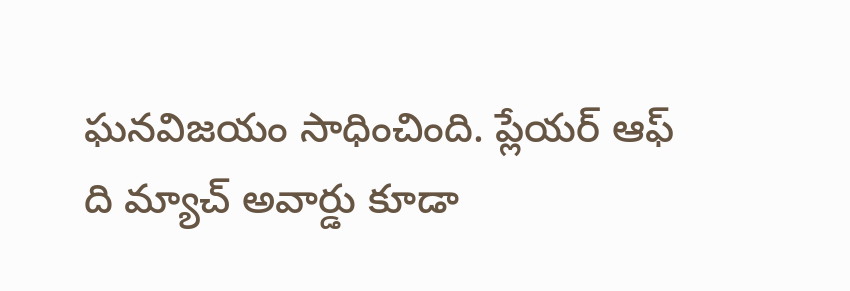ఘనవిజయం సాధించింది. ప్లేయర్ ఆఫ్ ది మ్యాచ్ అవార్డు కూడా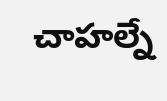చాహల్నే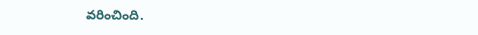వరించింది.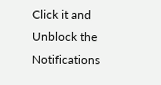Click it and Unblock the Notifications